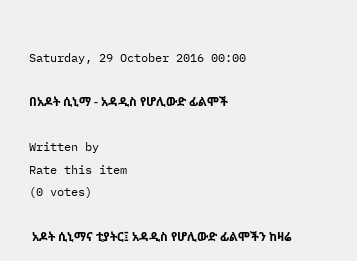Saturday, 29 October 2016 00:00

በአዶት ሲኒማ - አዳዲስ የሆሊውድ ፊልሞች

Written by
Rate this item
(0 votes)

 አዶት ሲኒማና ቲያትር፤ አዳዲስ የሆሊውድ ፊልሞችን ከዛሬ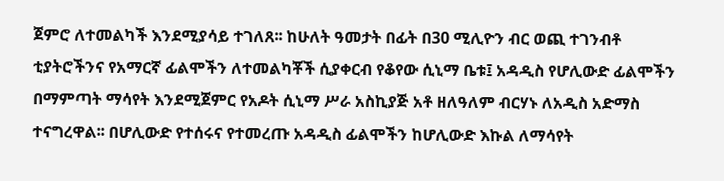ጀምሮ ለተመልካች እንደሚያሳይ ተገለጸ፡፡ ከሁለት ዓመታት በፊት በ30 ሚሊዮን ብር ወጪ ተገንብቶ ቲያትሮችንና የአማርኛ ፊልሞችን ለተመልካቾች ሲያቀርብ የቆየው ሲኒማ ቤቱ፤ አዳዲስ የሆሊውድ ፊልሞችን በማምጣት ማሳየት እንደሚጀምር የአዶት ሲኒማ ሥራ አስኪያጅ አቶ ዘለዓለም ብርሃኑ ለአዲስ አድማስ ተናግረዋል፡፡ በሆሊውድ የተሰሩና የተመረጡ አዳዲስ ፊልሞችን ከሆሊውድ እኩል ለማሳየት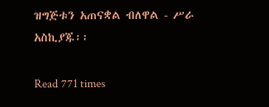ዝግጅቱን አጠናቋል ብለዋል - ሥራ አስኪያጁ፡፡

Read 771 times